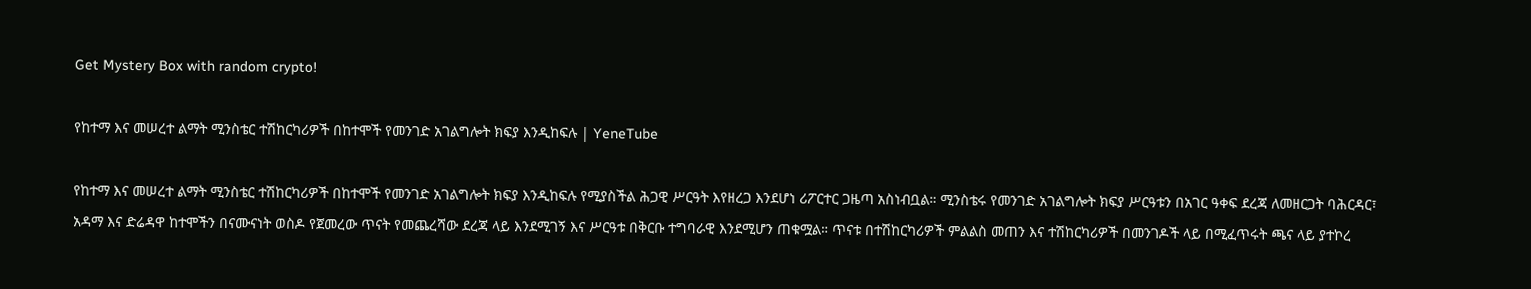Get Mystery Box with random crypto!

የከተማ እና መሠረተ ልማት ሚንስቴር ተሽከርካሪዎች በከተሞች የመንገድ አገልግሎት ክፍያ እንዲከፍሉ | YeneTube

የከተማ እና መሠረተ ልማት ሚንስቴር ተሽከርካሪዎች በከተሞች የመንገድ አገልግሎት ክፍያ እንዲከፍሉ የሚያስችል ሕጋዊ ሥርዓት እየዘረጋ እንደሆነ ሪፖርተር ጋዜጣ አስነብቧል። ሚንስቴሩ የመንገድ አገልግሎት ክፍያ ሥርዓቱን በአገር ዓቀፍ ደረጃ ለመዘርጋት ባሕርዳር፣ አዳማ እና ድሬዳዋ ከተሞችን በናሙናነት ወስዶ የጀመረው ጥናት የመጨረሻው ደረጃ ላይ እንደሚገኝ እና ሥርዓቱ በቅርቡ ተግባራዊ እንደሚሆን ጠቁሟል። ጥናቱ በተሽከርካሪዎች ምልልስ መጠን እና ተሽከርካሪዎች በመንገዶች ላይ በሚፈጥሩት ጫና ላይ ያተኮረ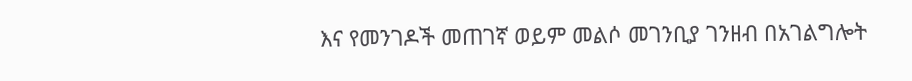እና የመንገዶች መጠገኛ ወይም መልሶ መገንቢያ ገንዘብ በአገልግሎት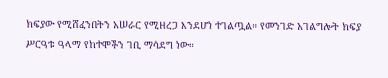ክፍያው የሚሸፈንበትን አሠራር የሚዘረጋ እንደሆነ ተገልጧል። የመንገድ አገልግሎት ክፍያ ሥርዓቱ ዓላማ የከተሞችን ገቢ ማሳደግ ነው።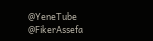@YeneTube @FikerAssefa